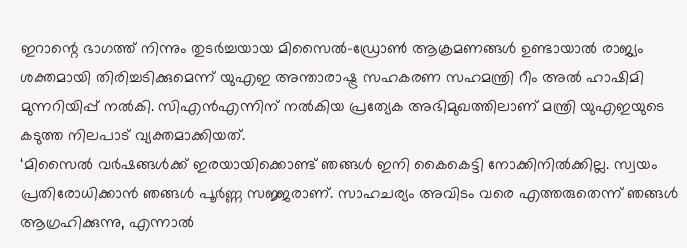ഇറാന്റെ ഭാഗത്ത് നിന്നും തുടർച്ചയായ മിസൈൽ-ഡ്രോൺ ആക്രമണങ്ങൾ ഉണ്ടായാൽ രാജ്യം ശക്തമായി തിരിച്ചടിക്കുമെന്ന് യുഎഇ അന്താരാഷ്ട്ര സഹകരണ സഹമന്ത്രി റീം അൽ ഹാഷിമി മുന്നറിയിപ്പ് നൽകി. സിഎൻഎന്നിന് നൽകിയ പ്രത്യേക അഭിമുഖത്തിലാണ് മന്ത്രി യുഎഇയുടെ കടുത്ത നിലപാട് വ്യക്തമാക്കിയത്.
‘മിസൈൽ വർഷങ്ങൾക്ക് ഇരയായിക്കൊണ്ട് ഞങ്ങൾ ഇനി കൈകെട്ടി നോക്കിനിൽക്കില്ല. സ്വയം പ്രതിരോധിക്കാൻ ഞങ്ങൾ പൂർണ്ണ സജ്ജരാണ്. സാഹചര്യം അവിടം വരെ എത്തരുതെന്ന് ഞങ്ങൾ ആഗ്രഹിക്കുന്നു, എന്നാൽ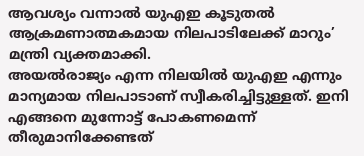ആവശ്യം വന്നാൽ യുഎഇ കൂടുതൽ ആക്രമണാത്മകമായ നിലപാടിലേക്ക് മാറും’ മന്ത്രി വ്യക്തമാക്കി.
അയൽരാജ്യം എന്ന നിലയിൽ യുഎഇ എന്നും മാന്യമായ നിലപാടാണ് സ്വീകരിച്ചിട്ടുള്ളത്. ഇനി എങ്ങനെ മുന്നോട്ട് പോകണമെന്ന് തീരുമാനിക്കേണ്ടത്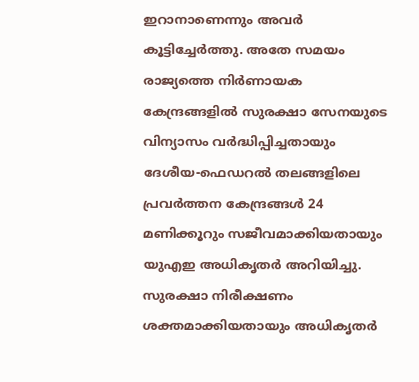ഇറാനാണെന്നും അവർ കൂട്ടിച്ചേർത്തു. അതേ സമയം രാജ്യത്തെ നിർണായക കേന്ദ്രങ്ങളിൽ സുരക്ഷാ സേനയുടെ വിന്യാസം വർദ്ധിപ്പിച്ചതായും ദേശീയ-ഫെഡറൽ തലങ്ങളിലെ പ്രവർത്തന കേന്ദ്രങ്ങൾ 24 മണിക്കൂറും സജീവമാക്കിയതായും യുഎഇ അധികൃതർ അറിയിച്ചു. സുരക്ഷാ നിരീക്ഷണം ശക്തമാക്കിയതായും അധികൃതർ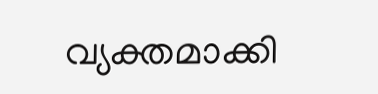വ്യക്തമാക്കി